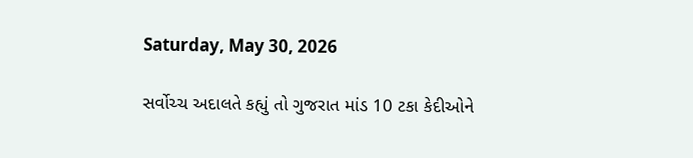Saturday, May 30, 2026

સર્વોચ્ચ અદાલતે કહ્યું તો ગુજરાત માંડ 10 ટકા કેદીઓને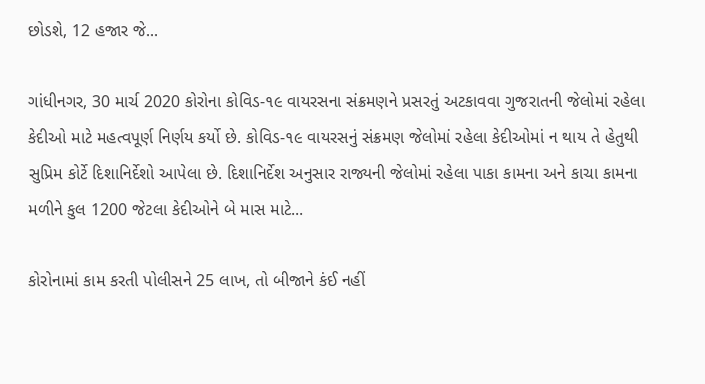છોડશે, 12 હજાર જે...

ગાંધીનગર, 30 માર્ચ 2020 કોરોના કોવિડ-૧૯ વાયરસના સંક્રમણને પ્રસરતું અટકાવવા ગુજરાતની જેલોમાં રહેલા કેદીઓ માટે મહત્વપૂર્ણ નિર્ણય કર્યો છે. કોવિડ-૧૯ વાયરસનું સંક્રમણ જેલોમાં રહેલા કેદીઓમાં ન થાય તે હેતુથી સુપ્રિમ કોર્ટે દિશાનિર્દેશો આપેલા છે. દિશાનિર્દેશ અનુસાર રાજ્યની જેલોમાં રહેલા પાકા કામના અને કાચા કામના મળીને કુલ 1200 જેટલા કેદીઓને બે માસ માટે...

કોરોનામાં કામ કરતી પોલીસને 25 લાખ, તો બીજાને કંઈ નહીં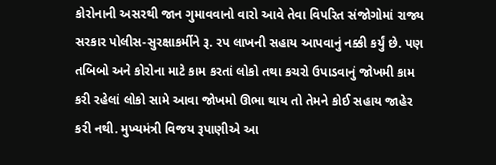કોરોનાની અસરથી જાન ગુમાવવાનો વારો આવે તેવા વિપરિત સંજોગોમાં રાજ્ય સરકાર પોલીસ-સુરક્ષાકર્મીને રૂ. રપ લાખની સહાય આપવાનું નક્કી કર્યું છે. પણ તબિબો અને કોરોના માટે કામ કરતાં લોકો તથા કચરો ઉપાડવાનું જોખમી કામ કરી રહેલાં લોકો સામે આવા જોખમો ઊભા થાય તો તેમને કોઈ સહાય જાહેર કરી નથી. મુખ્યમંત્રી વિજય રૂપાણીએ આ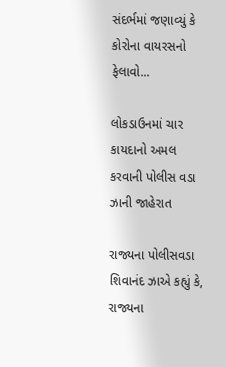સંદર્ભમાં જણાવ્યું કે કોરોના વાયરસનો ફેલાવો...

લોકડાઉનમાં ચાર કાયદાનો અમલ કરવાની પોલીસ વડા ઝાની જાહેરાત

રાજ્યના પોલીસવડા શિવાનંદ ઝાએ કહ્યું કે, રાજ્યના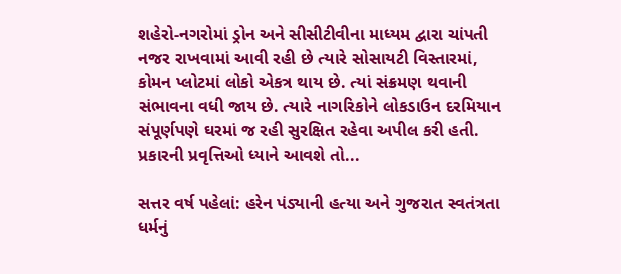શહેરો-નગરોમાં ડ્રોન અને સીસીટીવીના માધ્યમ દ્વારા ચાંપતી નજર રાખવામાં આવી રહી છે ત્યારે સોસાયટી વિસ્તારમાં, કોમન પ્લોટમાં લોકો એકત્ર થાય છે. ત્યાં સંક્રમણ થવાની સંભાવના વધી જાય છે. ત્યારે નાગરિકોને લોકડાઉન દરમિયાન સંપૂર્ણપણે ઘરમાં જ રહી સુરક્ષિત રહેવા અપીલ કરી હતી. પ્રકારની પ્રવૃત્તિઓ ધ્યાને આવશે તો...

સત્તર વર્ષ પહેલાં: હરેન પંડ્યાની હત્યા અને ગુજરાત સ્વતંત્રતા ધર્મનું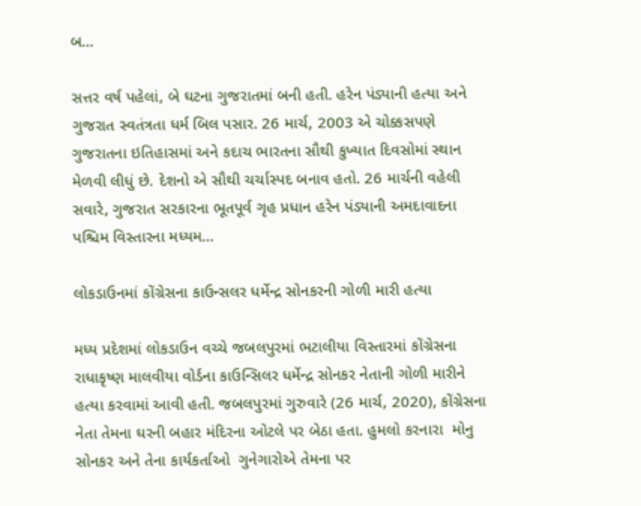બ...

સત્તર વર્ષ પહેલાં, બે ઘટના ગુજરાતમાં બની હતી. હરેન પંડ્યાની હત્યા અને ગુજરાત સ્વતંત્રતા ધર્મ બિલ પસાર. 26 માર્ચ, 2003 એ ચોક્કસપણે ગુજરાતના ઇતિહાસમાં અને કદાચ ભારતના સૌથી કુખ્યાત દિવસોમાં સ્થાન મેળવી લીધું છે. દેશનો એ સૌથી ચર્ચાસ્પદ બનાવ હતો. 26 માર્ચની વહેલી સવારે, ગુજરાત સરકારના ભૂતપૂર્વ ગૃહ પ્રધાન હરેન પંડ્યાની અમદાવાદના પશ્ચિમ વિસ્તારના મધ્યમ...

લોકડાઉનમાં કોંગ્રેસના કાઉન્સલર ધર્મેન્દ્ર સોનકરની ગોળી મારી હત્યા

મધ્ય પ્રદેશમાં લોકડાઉન વચ્ચે જબલપુરમાં ભટાલીયા વિસ્તારમાં કોંગ્રેસના રાધાકૃષ્ણ માલવીયા વોર્ડના કાઉન્સિલર ધર્મેન્દ્ર સોનકર નેતાની ગોળી મારીને હત્યા કરવામાં આવી હતી. જબલપુરમાં ગુરુવારે (26 માર્ચ, 2020), કોંગ્રેસના નેતા તેમના ઘરની બહાર મંદિરના ઓટલે પર બેઠા હતા. હુમલો કરનારા  મોનુ સોનકર અને તેના કાર્યકર્તાઓ  ગુનેગારોએ તેમના પર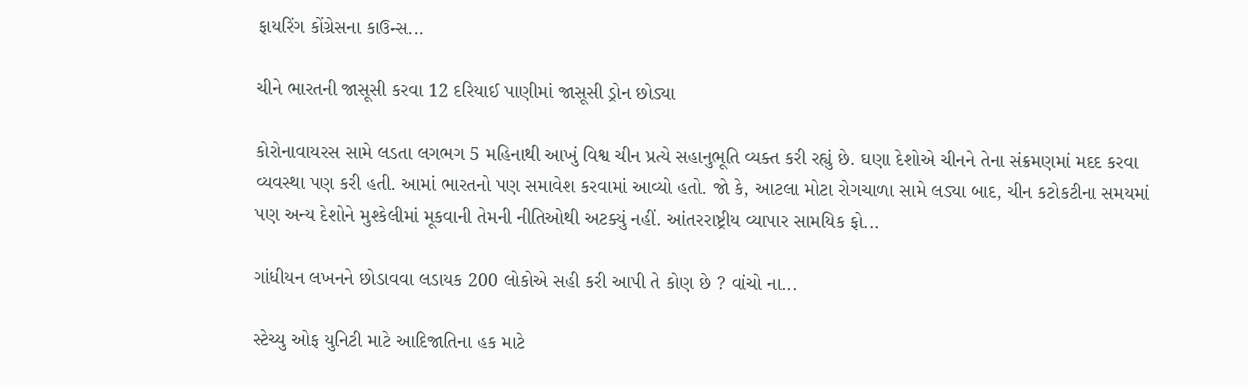ફાયરિંગ કોંગ્રેસના કાઉન્સ...

ચીને ભારતની જાસૂસી કરવા 12 દરિયાઈ પાણીમાં જાસૂસી ડ્રોન છોડ્યા

કોરોનાવાયરસ સામે લડતા લગભગ 5 મહિનાથી આખું વિશ્વ ચીન પ્રત્યે સહાનુભૂતિ વ્યક્ત કરી રહ્યું છે. ઘણા દેશોએ ચીનને તેના સંક્રમણમાં મદદ કરવા વ્યવસ્થા પણ કરી હતી. આમાં ભારતનો પણ સમાવેશ કરવામાં આવ્યો હતો. જો કે, આટલા મોટા રોગચાળા સામે લડ્યા બાદ, ચીન કટોકટીના સમયમાં પણ અન્ય દેશોને મુશ્કેલીમાં મૂકવાની તેમની નીતિઓથી અટક્યું નહીં. આંતરરાષ્ટ્રીય વ્યાપાર સામયિક ફો...

ગાંધીયન લખનને છોડાવવા લડાયક 200 લોકોએ સહી કરી આપી તે કોણ છે ? વાંચો ના...

સ્ટેચ્યુ ઓફ યુનિટી માટે આદિજાતિના હક માટે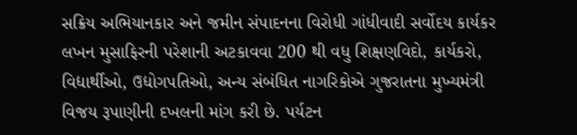સક્રિય અભિયાનકાર અને જમીન સંપાદનના વિરોધી ગાંધીવાદી સર્વોદય કાર્યકર લખન મુસાફિરની પરેશાની અટકાવવા 200 થી વધુ શિક્ષણવિદો, કાર્યકરો, વિદ્યાર્થીઓ, ઉદ્યોગપતિઓ, અન્ય સંબંધિત નાગરિકોએ ગુજરાતના મુખ્યમંત્રી વિજય રૂપાણીની દખલની માંગ કરી છે. પર્યટન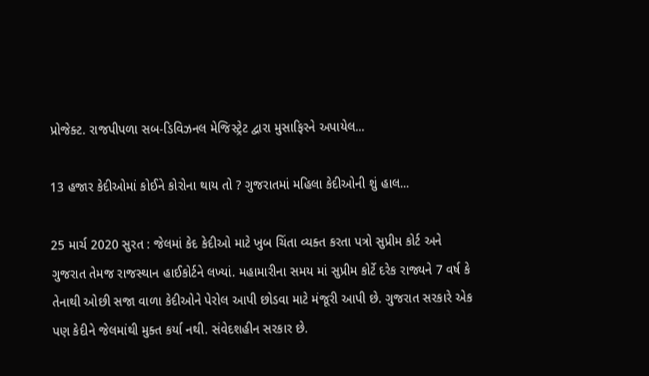પ્રોજેક્ટ. રાજપીપળા સબ-ડિવિઝનલ મેજિસ્ટ્રેટ દ્વારા મુસાફિરને અપાયેલ...

13 હજાર કેદીઓમાં કોઈને કોરોના થાય તો ? ગુજરાતમાં મહિલા કેદીઓની શું હાલ...

25 માર્ચ 2020 સુરત : જેલમાં કેદ કેદીઓ માટે ખુબ ચિંતા વ્યક્ત કરતા પત્રો સુપ્રીમ કોર્ટ અને ગુજરાત તેમજ રાજસ્થાન હાઈકોર્ટને લખ્યાં. મહામારીના સમય માં સુપ્રીમ કોર્ટે દરેક રાજ્યને 7 વર્ષ કે તેનાથી ઓછી સજા વાળા કેદીઓને પેરોલ આપી છોડવા માટે મંજૂરી આપી છે. ગુજરાત સરકારે એક પણ કેદીને જેલમાંથી મુક્ત કર્યા નથી. સંવેદશહીન સરકાર છે.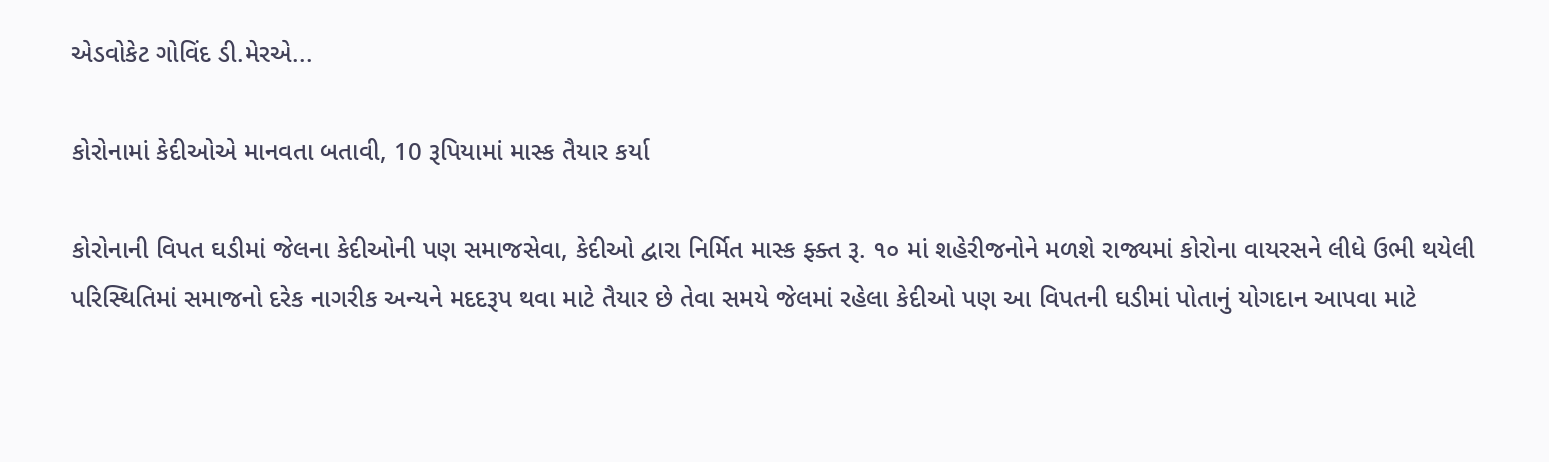એડવોકેટ ગોવિંદ ડી.મેરએ...

કોરોનામાં કેદીઓએ માનવતા બતાવી, 10 રૂપિયામાં માસ્ક તૈયાર કર્યા

કોરોનાની વિપત ઘડીમાં જેલના કેદીઓની પણ સમાજસેવા, કેદીઓ દ્વારા નિર્મિત માસ્ક ફ્ક્ત રૂ. ૧૦ માં શહેરીજનોને મળશે રાજ્યમાં કોરોના વાયરસને લીધે ઉભી થયેલી પરિસ્થિતિમાં સમાજનો દરેક નાગરીક અન્યને મદદરૂપ થવા માટે તૈયાર છે તેવા સમયે જેલમાં રહેલા કેદીઓ પણ આ વિપતની ઘડીમાં પોતાનું યોગદાન આપવા માટે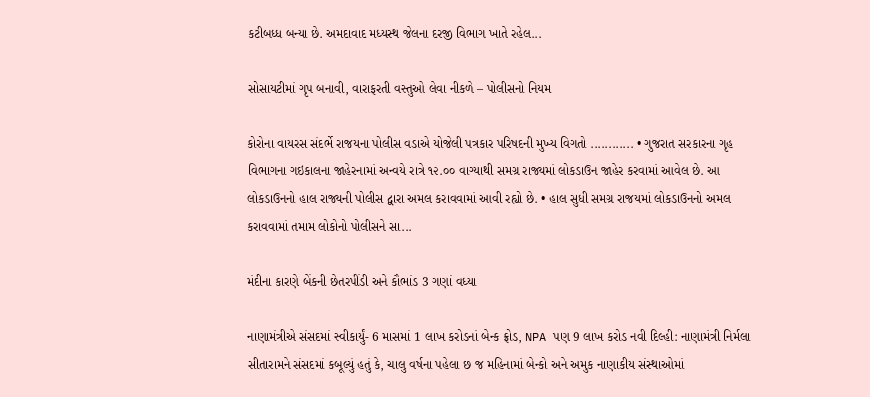કટીબધ્ધ બન્યા છે. અમદાવાદ મધ્યસ્થ જેલના દરજી વિભાગ ખાતે રહેલ...

સોસાયટીમાં ગૃપ બનાવી, વારાફરતી વસ્તુઓ લેવા નીકળે – પોલીસનો નિયમ

કોરોના વાયરસ સંદર્ભે રાજયના પોલીસ વડાએ યોજેલી પત્રકાર પરિષદની મુખ્ય વિગતો ............ • ગુજરાત સરકારના ગૃહ વિભાગના ગઇકાલના જાહેરનામાં અન્વયે રાત્રે ૧૨.૦૦ વાગ્યાથી સમગ્ર રાજ્યમાં લોકડાઉન જાહેર કરવામાં આવેલ છે. આ લોકડાઉનનો હાલ રાજ્યની પોલીસ દ્વારા અમલ કરાવવામાં આવી રહ્યો છે. • હાલ સુધી સમગ્ર રાજયમાં લોકડાઉનનો અમલ કરાવવામાં તમામ લોકોનો પોલીસને સા...

મંદીના કારણે બેંકની છેતરપીંડી અને કૌભાંડ 3 ગણાં વધ્યા

નાણામંત્રીએ સંસદમાં સ્વીકાર્યું- 6 માસમાં 1 લાખ કરોડનાં બેન્ક ફ્રોડ, NPA પણ 9 લાખ કરોડ નવી દિલ્હી: નાણામંત્રી નિર્મલા સીતારામને સંસદમાં કબૂલ્યું હતું કે, ચાલુ વર્ષના પહેલા છ જ મહિનામાં બેન્કો અને અમુક નાણાકીય સંસ્થાઓમાં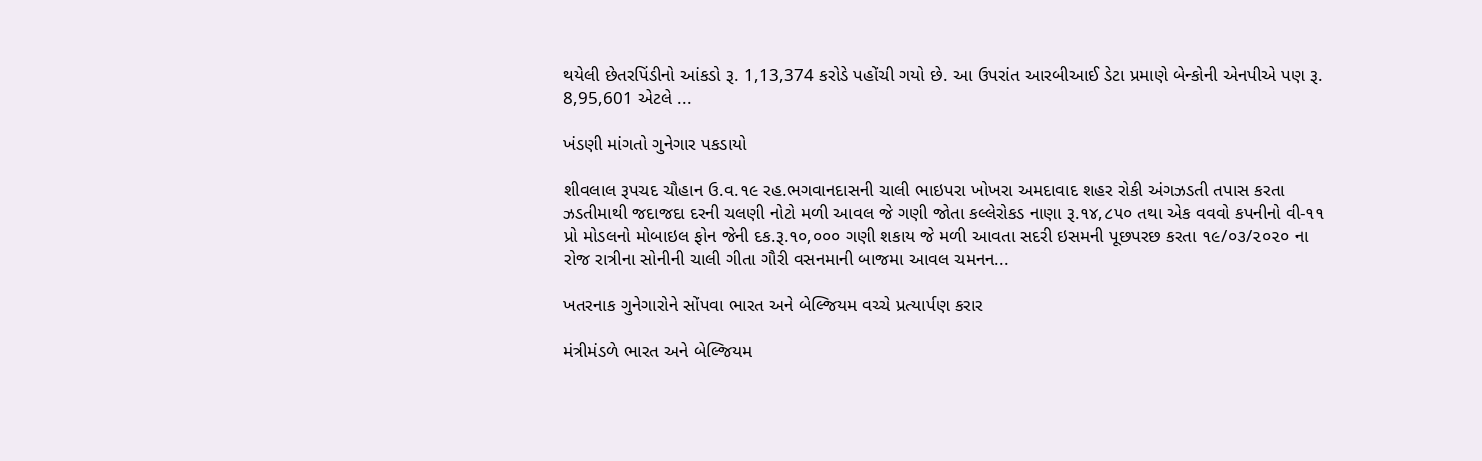થયેલી છેતરપિંડીનો આંકડો રૂ. 1,13,374 કરોડે પહોંચી ગયો છે. આ ઉપરાંત આરબીઆઈ ડેટા પ્રમાણે બેન્કોની એનપીએ પણ રૂ. 8,95,601 એટલે ...

ખંડણી માંગતો ગુનેગાર પકડાયો

શીવલાલ રૂપચદ ચૌહાન ઉ.વ.૧૯ રહ.ભગવાનદાસની ચાલી ભાઇપરા ખોખરા અમદાવાદ શહર રોકી અંગઝડતી તપાસ કરતા ઝડતીમાથી જદાજદા દરની ચલણી નોટો મળી આવલ જે ગણી જોતા કલ્લેરોકડ નાણા રૂ.૧૪,૮૫૦ તથા એક વવવો કપનીનો વી-૧૧ પ્રો મોડલનો મોબાઇલ ફોન જેની દક.રૂ.૧૦,૦૦૦ ગણી શકાય જે મળી આવતા સદરી ઇસમની પૂછપરછ કરતા ૧૯/૦૩/૨૦૨૦ ના રોજ રાત્રીના સોનીની ચાલી ગીતા ગૌરી વસનમાની બાજમા આવલ ચમનન...

ખતરનાક ગુનેગારોને સોંપવા ભારત અને બેલ્જિયમ વચ્ચે પ્રત્યાર્પણ કરાર

મંત્રીમંડળે ભારત અને બેલ્જિયમ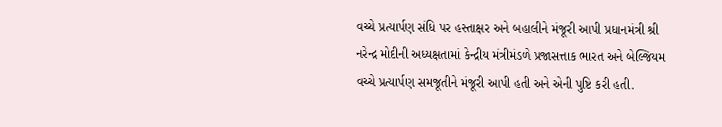વચ્ચે પ્રત્યાર્પણ સંધિ પર હસ્તાક્ષર અને બહાલીને મંજૂરી આપી પ્રધાનમંત્રી શ્રી નરેન્દ્ર મોદીની અધ્યક્ષતામાં કેન્દ્રીય મંત્રીમંડળે પ્રજાસત્તાક ભારત અને બેલ્જિયમ વચ્ચે પ્રત્યાર્પણ સમજૂતીને મંજૂરી આપી હતી અને એની પુષ્ટિ કરી હતી.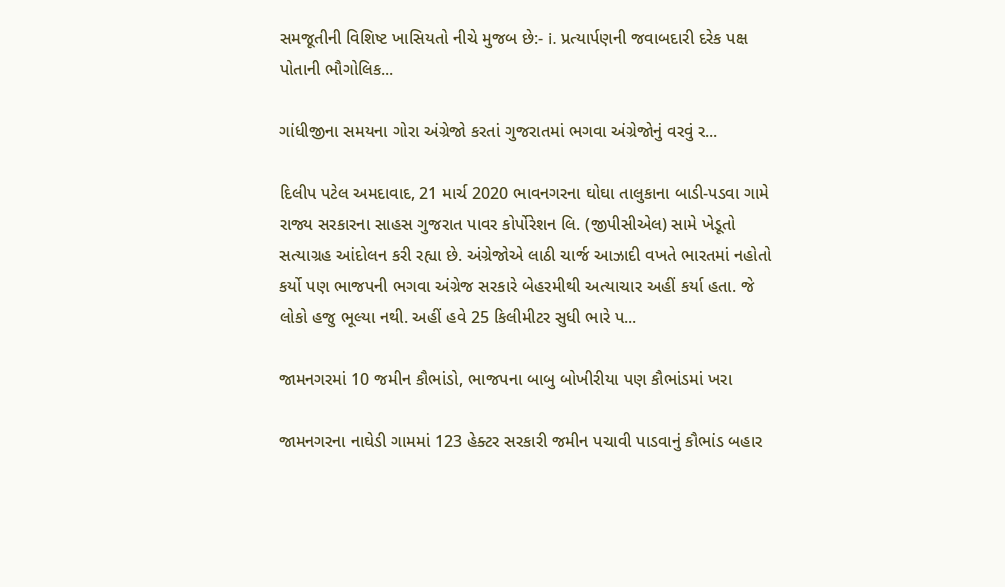સમજૂતીની વિશિષ્ટ ખાસિયતો નીચે મુજબ છે:- i. પ્રત્યાર્પણની જવાબદારી દરેક પક્ષ પોતાની ભૌગોલિક...

ગાંધીજીના સમયના ગોરા અંગ્રેજો કરતાં ગુજરાતમાં ભગવા અંગ્રેજોનું વરવું ર...

દિલીપ પટેલ અમદાવાદ, 21 માર્ચ 2020 ભાવનગરના ઘોઘા તાલુકાના બાડી-પડવા ગામે રાજ્ય સરકારના સાહસ ગુજરાત પાવર કોર્પોરેશન લિ. (જીપીસીએલ) સામે ખેડૂતો સત્યાગ્રહ આંદોલન કરી રહ્યા છે. અંગ્રેજોએ લાઠી ચાર્જ આઝાદી વખતે ભારતમાં નહોતો કર્યો પણ ભાજપની ભગવા અંગ્રેજ સરકારે બેહરમીથી અત્યાચાર અહીં કર્યા હતા. જે લોકો હજુ ભૂલ્યા નથી. અહીં હવે 25 કિલીમીટર સુધી ભારે પ...

જામનગરમાં 10 જમીન કૌભાંડો, ભાજપના બાબુ બોખીરીયા પણ કૌભાંડમાં ખરા

જામનગરના નાઘેડી ગામમાં 123 હેક્ટર સરકારી જમીન પચાવી પાડવાનું કૌભાંડ બહાર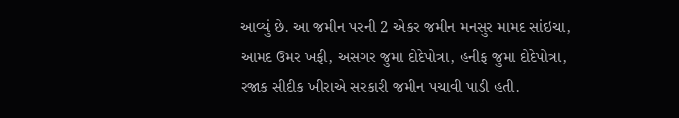આવ્યું છે. આ જમીન પરની 2 એકર જમીન મનસુર મામદ સાંઇચા, આમદ ઉમર ખફી, અસગર જુમા દોદેપોત્રા, હનીફ જુમા દોદેપોત્રા, રજાક સીદીક ખીરાએ સરકારી જમીન પચાવી પાડી હતી.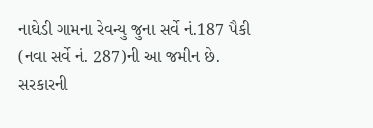નાઘેડી ગામના રેવન્યુ જુના સર્વે નં.187 પૈકી (નવા સર્વે નં. 287)ની આ જમીન છે. સરકારની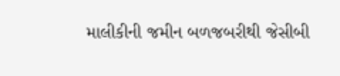માલીકીની જમીન બળજબરીથી જેસીબી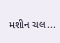મશીન ચલ...